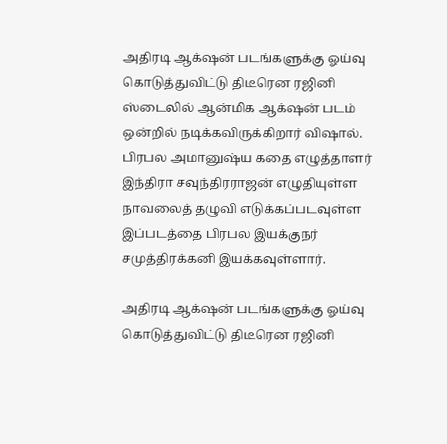அதிரடி ஆக்‌ஷன் படங்களுக்கு ஓய்வு கொடுத்துவிட்டு திடீரென ரஜினி ஸ்டைலில் ஆன்மிக ஆக்‌ஷன் படம் ஒன்றில் நடிக்கவிருக்கிறார் விஷால். பிரபல அமானுஷ்ய கதை எழுத்தாளர் இந்திரா சவுந்திரராஜன் எழுதியுள்ள நாவலைத் தழுவி எடுக்கப்படவுள்ள இப்படத்தை பிரபல இயக்குநர் சமுத்திரக்கனி இயக்கவுள்ளார்.

அதிரடி ஆக்‌ஷன் படங்களுக்கு ஓய்வு கொடுத்துவிட்டு திடீரென ரஜினி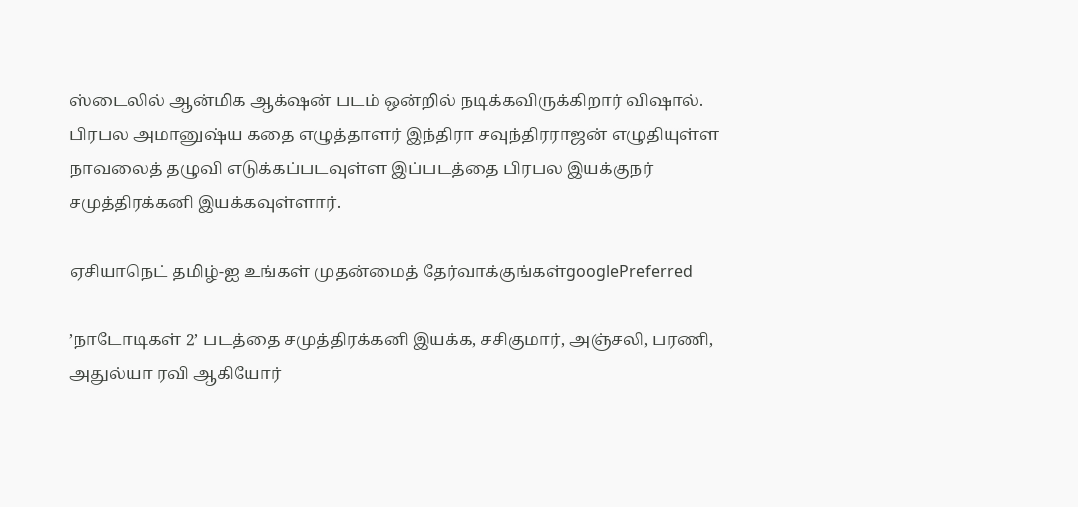ஸ்டைலில் ஆன்மிக ஆக்‌ஷன் படம் ஒன்றில் நடிக்கவிருக்கிறார் விஷால். பிரபல அமானுஷ்ய கதை எழுத்தாளர் இந்திரா சவுந்திரராஜன் எழுதியுள்ள நாவலைத் தழுவி எடுக்கப்படவுள்ள இப்படத்தை பிரபல இயக்குநர் சமுத்திரக்கனி இயக்கவுள்ளார்.

ஏசியாநெட் தமிழ்-ஐ உங்கள் முதன்மைத் தேர்வாக்குங்கள்googlePreferred

’நாடோடிகள் 2’ படத்தை சமுத்திரக்கனி இயக்க, சசிகுமார், அஞ்சலி, பரணி, அதுல்யா ரவி ஆகியோர்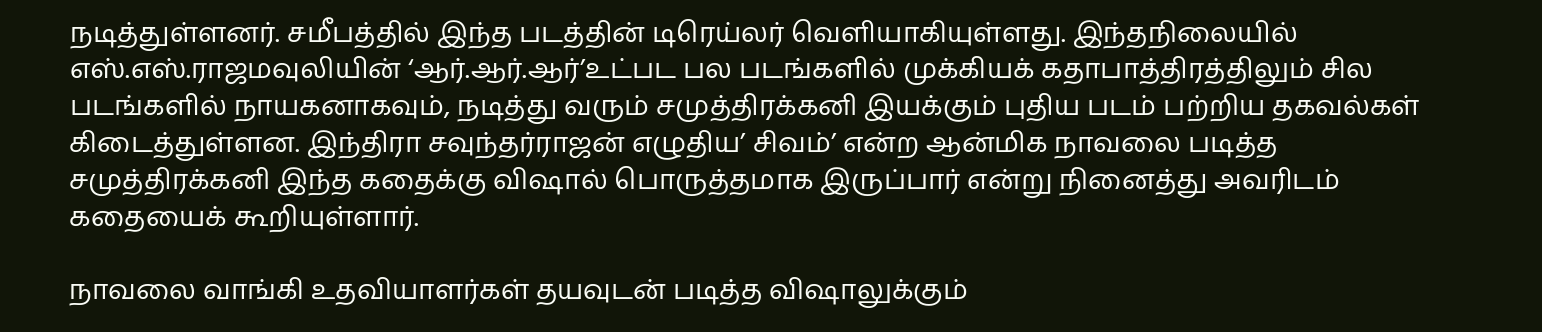நடித்துள்ளனர். சமீபத்தில் இந்த படத்தின் டிரெய்லர் வெளியாகியுள்ளது. இந்தநிலையில் எஸ்.எஸ்.ராஜமவுலியின் ‘ஆர்.ஆர்.ஆர்’உட்பட பல படங்களில் முக்கியக் கதாபாத்திரத்திலும் சில படங்களில் நாயகனாகவும், நடித்து வரும் சமுத்திரக்கனி இயக்கும் புதிய படம் பற்றிய தகவல்கள் கிடைத்துள்ளன. இந்திரா சவுந்தர்ராஜன் எழுதிய’ சிவம்’ என்ற ஆன்மிக நாவலை படித்த சமுத்திரக்கனி இந்த கதைக்கு விஷால் பொருத்தமாக இருப்பார் என்று நினைத்து அவரிடம் கதையைக் கூறியுள்ளார்.

நாவலை வாங்கி உதவியாளர்கள் தயவுடன் படித்த விஷாலுக்கும்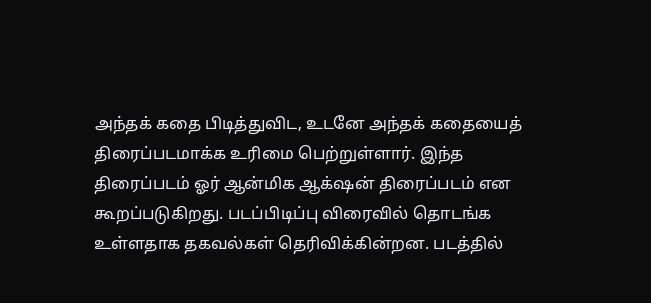அந்தக் கதை பிடித்துவிட, உடனே அந்தக் கதையைத் திரைப்படமாக்க உரிமை பெற்றுள்ளார். இந்த திரைப்படம் ஓர் ஆன்மிக ஆக்‌‌ஷன் திரைப்படம் என கூறப்படுகிறது. படப்பிடிப்பு விரைவில் தொடங்க உள்ளதாக தகவல்கள் தெரிவிக்கின்றன. படத்தில்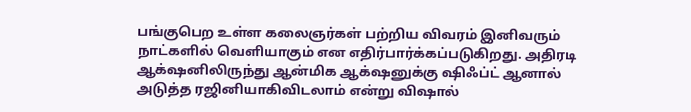பங்குபெற உள்ள கலைஞர்கள் பற்றிய விவரம் இனிவரும் நாட்களில் வெளியாகும் என எதிர்பார்க்கப்படுகிறது. அதிரடி ஆக்‌ஷனிலிருந்து ஆன்மிக ஆக்‌ஷனுக்கு ஷிஃப்ட் ஆனால் அடுத்த ரஜினியாகிவிடலாம் என்று விஷால்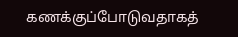கணக்குப்போடுவதாகத்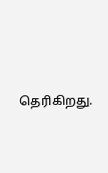தெரிகிறது.